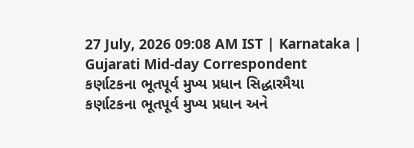27 July, 2026 09:08 AM IST | Karnataka | Gujarati Mid-day Correspondent
કર્ણાટકના ભૂતપૂર્વ મુખ્ય પ્રધાન સિદ્ધારમૈયા
કર્ણાટકના ભૂતપૂર્વ મુખ્ય પ્રધાન અને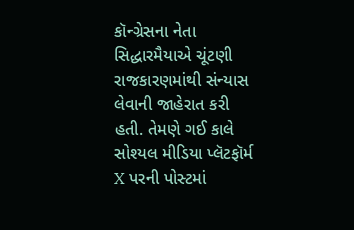કૉન્ગ્રેસના નેતા સિદ્ધારમૈયાએ ચૂંટણી રાજકારણમાંથી સંન્યાસ લેવાની જાહેરાત કરી હતી. તેમણે ગઈ કાલે સોશ્યલ મીડિયા પ્લૅટફૉર્મ X પરની પોસ્ટમાં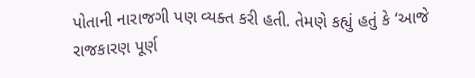પોતાની નારાજગી પણ વ્યક્ત કરી હતી. તેમણે કહ્યું હતું કે ‘આજે રાજકારણ પૂર્ણ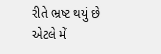રીતે ભ્રષ્ટ થયું છે એટલે મેં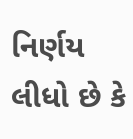નિર્ણય લીધો છે કે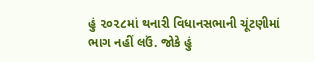હું ૨૦૨૮માં થનારી વિધાનસભાની ચૂંટણીમાં ભાગ નહીં લઉં. જોકે હું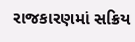રાજકારણમાં સક્રિય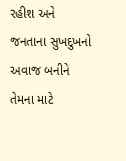રહીશ અને જનતાના સુખદુખનો અવાજ બનીને તેમના માટે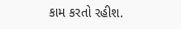કામ કરતો રહીશ.